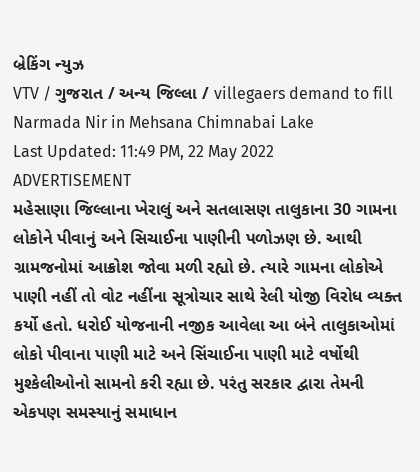બ્રેકિંગ ન્યુઝ
VTV / ગુજરાત / અન્ય જિલ્લા / villegaers demand to fill Narmada Nir in Mehsana Chimnabai Lake
Last Updated: 11:49 PM, 22 May 2022
ADVERTISEMENT
મહેસાણા જિલ્લાના ખેરાલું અને સતલાસણ તાલુકાના 30 ગામના લોકોને પીવાનું અને સિચાઈના પાણીની પળોઝણ છે. આથી ગ્રામજનોમાં આક્રોશ જોવા મળી રહ્યો છે. ત્યારે ગામના લોકોએ પાણી નહીં તો વોટ નહીંના સૂત્રોચાર સાથે રેલી યોજી વિરોધ વ્યક્ત કર્યો હતો. ધરોઈ યોજનાની નજીક આવેલા આ બંને તાલુકાઓમાં લોકો પીવાના પાણી માટે અને સિંચાઈના પાણી માટે વર્ષોથી મુશ્કેલીઓનો સામનો કરી રહ્યા છે. પરંતુ સરકાર દ્વારા તેમની એકપણ સમસ્યાનું સમાધાન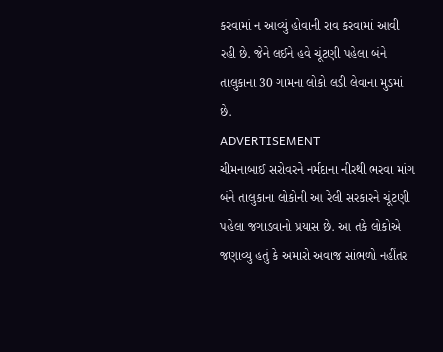કરવામાં ન આવ્યું હોવાની રાવ કરવામાં આવી રહી છે. જેને લઈને હવે ચૂંટણી પહેલા બંને તાલુકાના 30 ગામના લોકો લડી લેવાના મુડમાં છે.
ADVERTISEMENT
ચીમનાબાઈ સરોવરને નર્મદાના નીરથી ભરવા માંગ
બંને તાલુકાના લોકોની આ રેલી સરકારને ચૂંટણી પહેલા જગાડવાનો પ્રયાસ છે. આ તકે લોકોએ જણાવ્યુ હતું કે અમારો અવાજ સાંભળો નહીંતર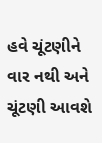હવે ચૂંટણીને વાર નથી અને ચૂંટણી આવશે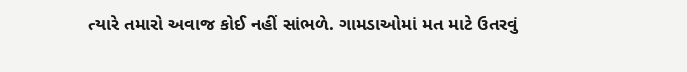ત્યારે તમારો અવાજ કોઈ નહીં સાંભળે. ગામડાઓમાં મત માટે ઉતરવું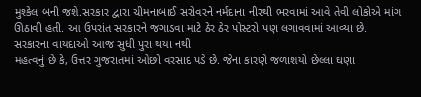મુશ્કેલ બની જશે.સરકાર દ્વારા ચીમનાબાઈ સરોવરને નર્મદાના નીરથી ભરવામાં આવે તેવી લોકોએ માંગ ઊઠાવી હતી. આ ઉપરાંત સરકારને જગાડવા માટે ઠેર ઠેર પોસ્ટરો પણ લગાવવામાં આવ્યા છે.
સરકારના વાયદાઓ આજ સુધી પુરા થયા નથી
મહત્વનું છે કે, ઉત્તર ગુજરાતમાં ઓછો વરસાદ પડે છે. જેના કારણે જળાશયો છેલ્લા ઘણા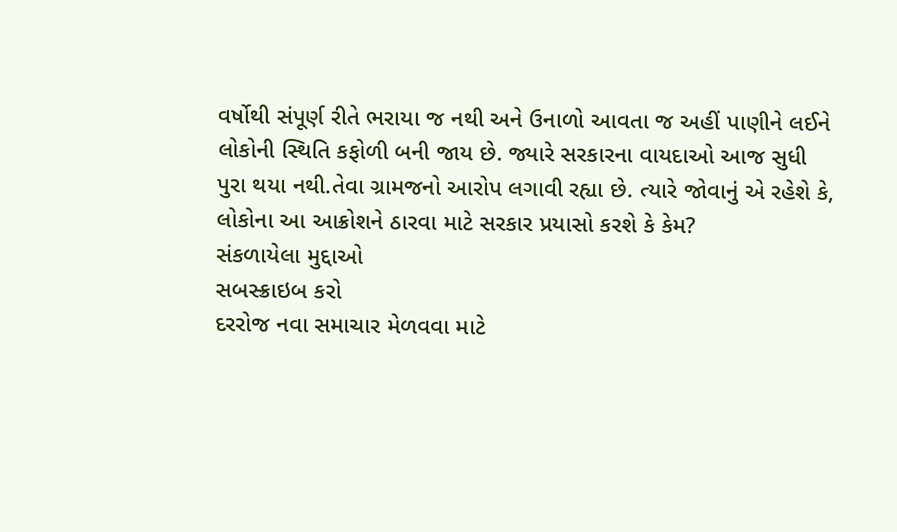વર્ષોથી સંપૂર્ણ રીતે ભરાયા જ નથી અને ઉનાળો આવતા જ અહીં પાણીને લઈને લોકોની સ્થિતિ કફોળી બની જાય છે. જ્યારે સરકારના વાયદાઓ આજ સુધી પુરા થયા નથી.તેવા ગ્રામજનો આરોપ લગાવી રહ્યા છે. ત્યારે જોવાનું એ રહેશે કે, લોકોના આ આક્રોશને ઠારવા માટે સરકાર પ્રયાસો કરશે કે કેમ?
સંકળાયેલા મુદ્દાઓ
સબસ્ક્રાઇબ કરો
દરરોજ નવા સમાચાર મેળવવા માટે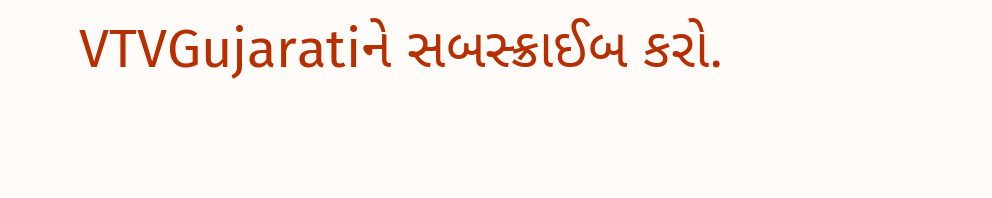VTVGujaratiને સબસ્ક્રાઈબ કરો.